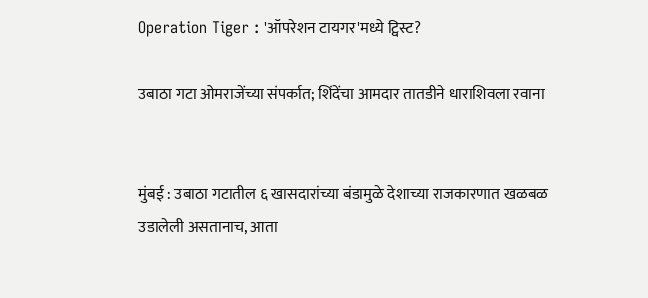Operation Tiger : 'ऑपरेशन टायगर'मध्ये ट्विस्ट?

उबाठा गटा ओमराजेंच्या संपर्कात; शिंदेंचा आमदार तातडीने धाराशिवला रवाना


मुंबई : उबाठा गटातील ६ खासदारांच्या बंडामुळे देशाच्या राजकारणात खळबळ उडालेली असतानाच, आता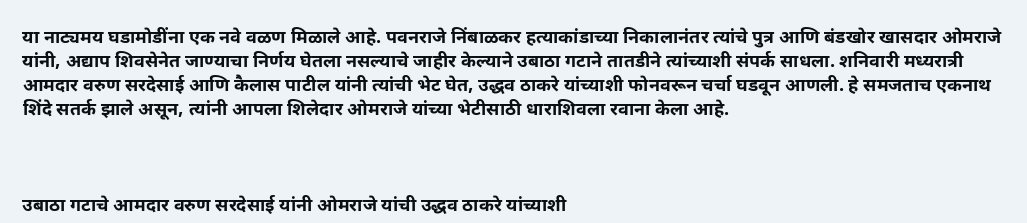या नाट्यमय घडामोडींना एक नवे वळण मिळाले आहे. पवनराजे निंबाळकर हत्याकांडाच्या निकालानंतर त्यांचे पुत्र आणि बंडखोर खासदार ओमराजे यांनी, अद्याप शिवसेनेत जाण्याचा निर्णय घेतला नसल्याचे जाहीर केल्याने उबाठा गटाने तातडीने त्यांच्याशी संपर्क साधला. शनिवारी मध्यरात्री आमदार वरुण सरदेसाई आणि कैलास पाटील यांनी त्यांची भेट घेत, उद्धव ठाकरे यांच्याशी फोनवरून चर्चा घडवून आणली. हे समजताच एकनाथ शिंदे सतर्क झाले असून, त्यांनी आपला शिलेदार ओमराजे यांच्या भेटीसाठी धाराशिवला रवाना केला आहे.



उबाठा गटाचे आमदार वरुण सरदेसाई यांनी ओमराजे यांची उद्धव ठाकरे यांच्याशी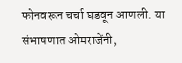फोनवरून चर्चा घडवून आणली. या संभाषणात ओमराजेंनी,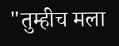"तुम्हीच मला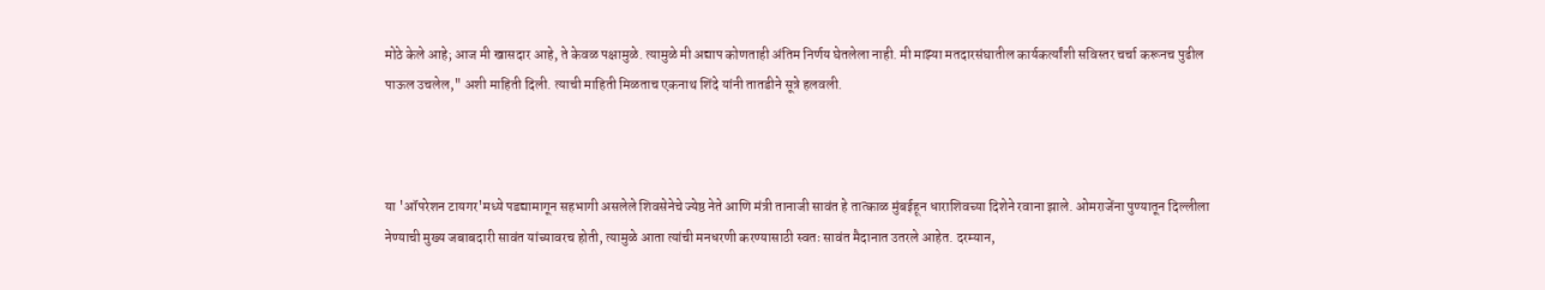मोठे केले आहे; आज मी खासदार आहे, ते केवळ पक्षामुळे. त्यामुळे मी अद्याप कोणताही अंतिम निर्णय घेतलेला नाही. मी माझ्या मतदारसंघातील कार्यकर्त्यांशी सविस्तर चर्चा करूनच पुढील पाऊल उचलेल," अशी माहिती दिली. त्याची माहिती मिळताच एकनाथ शिंदे यांनी तातडीने सूत्रे हलवली.



या 'ऑपरेशन टायगर'मध्ये पडद्यामागून सहभागी असलेले शिवसेनेचे ज्येष्ठ नेते आणि मंत्री तानाजी सावंत हे तात्काळ मुंबईहून धाराशिवच्या दिशेने रवाना झाले. ओमराजेंना पुण्यातून दिल्लीला नेण्याची मुख्य जबाबदारी सावंत यांच्यावरच होती, त्यामुळे आता त्यांची मनधरणी करण्यासाठी स्वतः सावंत मैदानात उतरले आहेत. दरम्यान,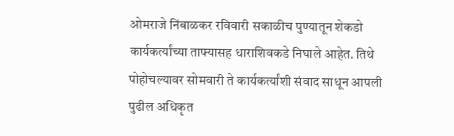ओमराजे निंबाळकर रविवारी सकाळीच पुण्यातून शेकडो कार्यकर्त्यांच्या ताफ्यासह धाराशिवकडे निघाले आहेत. तिथे पोहोचल्यावर सोमवारी ते कार्यकर्त्यांशी संवाद साधून आपली पुढील अधिकृत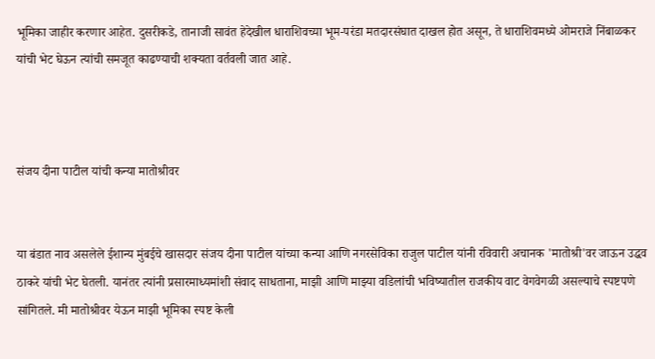भूमिका जाहीर करणार आहेत. दुसरीकडे, तानाजी सावंत हेदेखील धाराशिवच्या भूम-परंडा मतदारसंघात दाखल होत असून, ते धाराशिवमध्ये ओमराजे निंबाळकर यांची भेट घेऊन त्यांची समजूत काढण्याची शक्यता वर्तवली जात आहे.



संजय दीना पाटील यांची कन्या मातोश्रीवर


या बंडात नाव असलेले ईशान्य मुंबईचे खासदार संजय दीना पाटील यांच्या कन्या आणि नगरसेविका राजुल पाटील यांनी रविवारी अचानक 'मातोश्री'वर जाऊन उद्धव ठाकरे यांची भेट घेतली. यानंतर त्यांनी प्रसारमाध्यमांशी संवाद साधताना, माझी आणि माझ्या वडिलांची भविष्यातील राजकीय वाट वेगवेगळी असल्याचे स्पष्टपणे सांगितले. मी मातोश्रीवर येऊन माझी भूमिका स्पष्ट केली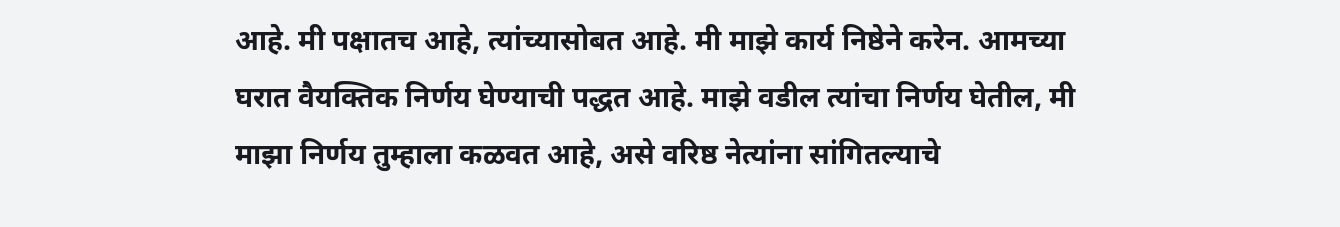आहे. मी पक्षातच आहे, त्यांच्यासोबत आहे. मी माझे कार्य निष्ठेने करेन. आमच्या घरात वैयक्तिक निर्णय घेण्याची पद्धत आहे. माझे वडील त्यांचा निर्णय घेतील, मी माझा निर्णय तुम्हाला कळवत आहे, असे वरिष्ठ नेत्यांना सांगितल्याचे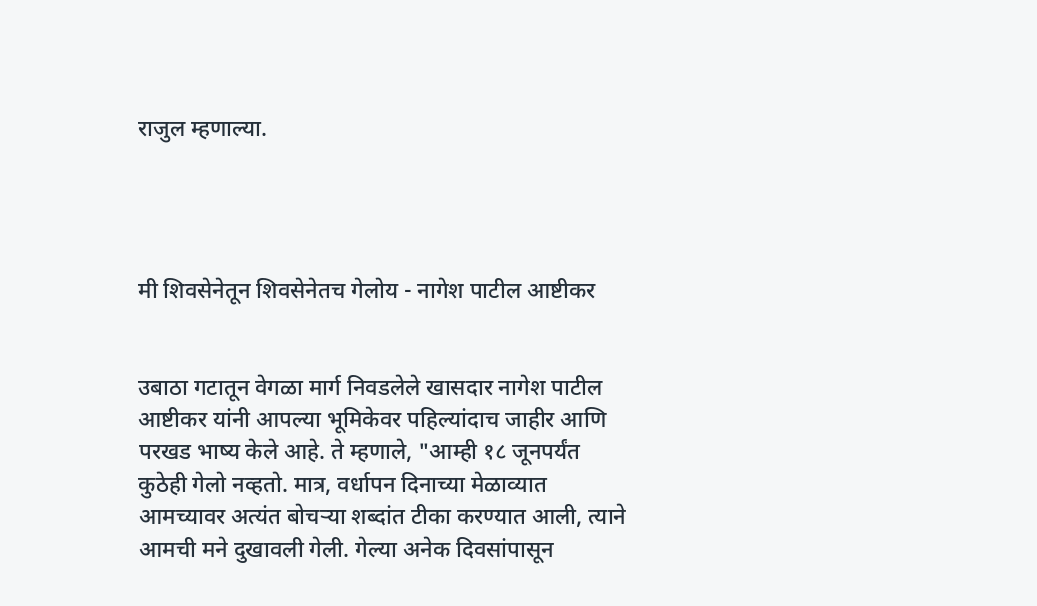राजुल म्हणाल्या.




मी शिवसेनेतून शिवसेनेतच गेलोय - नागेश पाटील आष्टीकर


उबाठा गटातून वेगळा मार्ग निवडलेले खासदार नागेश पाटील आष्टीकर यांनी आपल्या भूमिकेवर पहिल्यांदाच जाहीर आणि परखड भाष्य केले आहे. ते म्हणाले, "आम्ही १८ जूनपर्यंत कुठेही गेलो नव्हतो. मात्र, वर्धापन दिनाच्या मेळाव्यात आमच्यावर अत्यंत बोचऱ्या शब्दांत टीका करण्यात आली, त्याने आमची मने दुखावली गेली. गेल्या अनेक दिवसांपासून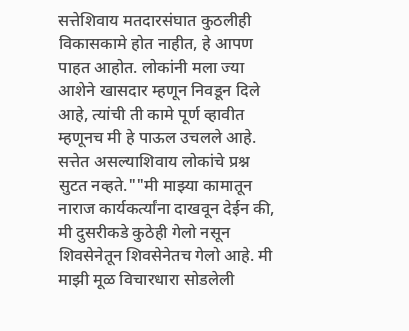सत्तेशिवाय मतदारसंघात कुठलीही विकासकामे होत नाहीत, हे आपण पाहत आहोत. लोकांनी मला ज्या आशेने खासदार म्हणून निवडून दिले आहे, त्यांची ती कामे पूर्ण व्हावीत म्हणूनच मी हे पाऊल उचलले आहे. सत्तेत असल्याशिवाय लोकांचे प्रश्न सुटत नव्हते.""मी माझ्या कामातून नाराज कार्यकर्त्यांना दाखवून देईन की, मी दुसरीकडे कुठेही गेलो नसून शिवसेनेतून शिवसेनेतच गेलो आहे. मी माझी मूळ विचारधारा सोडलेली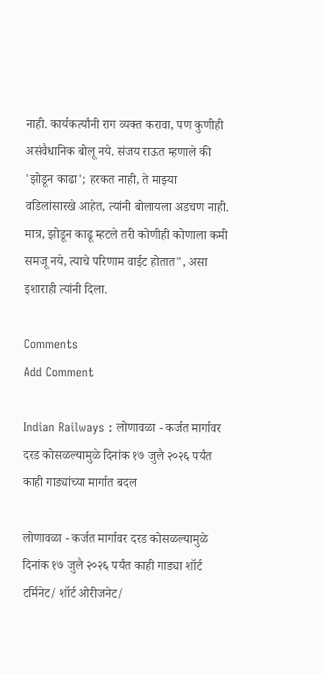नाही. कार्यकर्त्यांनी राग व्यक्त करावा, पण कुणीही असंवैधानिक बोलू नये. संजय राऊत म्हणाले की 'झोडून काढा'; हरकत नाही, ते माझ्या वडिलांसारखे आहेत, त्यांनी बोलायला अडचण नाही. मात्र, झोडून काढू म्हटले तरी कोणीही कोणाला कमी समजू नये, त्याचे परिणाम वाईट होतात", असा इशाराही त्यांनी दिला.

Comments
Add Comment

Indian Railways : लोणावळा - कर्जत मार्गावर दरड कोसळल्यामुळे दिनांक १७ जुलै २०२६ पर्यंत काही गाड्यांच्या मार्गात बदल

लोणावळा - कर्जत मार्गावर दरड कोसळल्यामुळे दिनांक १७ जुलै २०२६ पर्यंत काही गाड्या शॉर्ट टर्मिनेट/ शॉर्ट ओरीजनेट/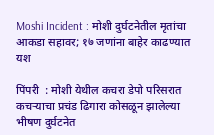Moshi Incident : मोशी दुर्घटनेतील मृतांचा आकडा सहावर; १७ जणांना बाहेर काढण्यात यश

पिंपरी  : मोशी येथील कचरा डेपो परिसरात कचऱ्याचा प्रचंड ढिगारा कोसळून झालेल्या भीषण दुर्घटनेत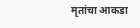मृतांचा आकडा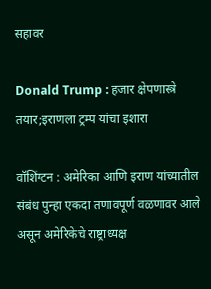सहावर

Donald Trump : हजार क्षेपणास्त्रे तयार;इराणला ट्रम्प यांचा इशारा

वॉशिंग्टन : अमेरिका आणि इराण यांच्यातील संबंध पुन्हा एकदा तणावपूर्ण वळणावर आले असून अमेरिकेचे राष्ट्राध्यक्ष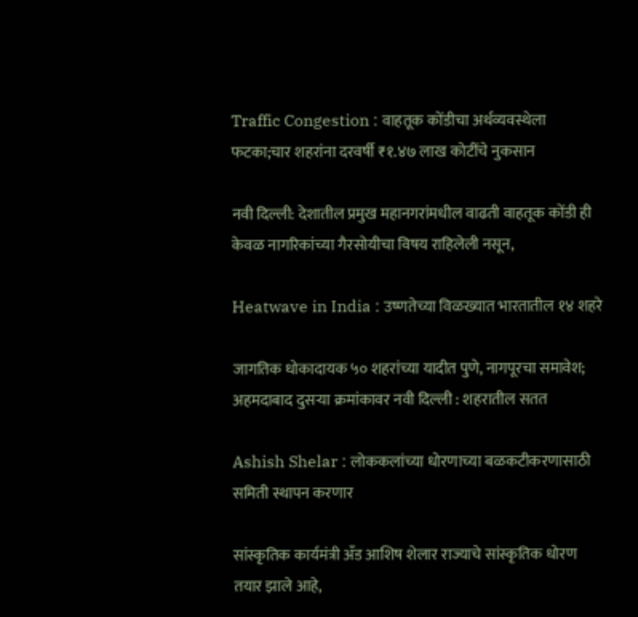Traffic Congestion : वाहतूक कोंडीचा अर्थव्यवस्थेला फटका;चार शहरांना दरवर्षी ₹१.४७ लाख कोटींचे नुकसान

नवी दिल्ली: देशातील प्रमुख महानगरांमधील वाढती वाहतूक कोंडी ही केवळ नागरिकांच्या गैरसोयीचा विषय राहिलेली नसून,

Heatwave in India : उष्णतेच्या विळख्यात भारतातील १४ शहरे

जागतिक धोकादायक ५० शहरांच्या यादीत पुणे, नागपूरचा समावेश; अहमदाबाद दुसऱ्या क्रमांकावर नवी दिल्ली : शहरातील सतत

Ashish Shelar : लोककलांच्या धोरणाच्या बळकटीकरणासाठी समिती स्थापन करणार

सांस्कृतिक कार्यमंत्री अँड आशिष शेलार राज्याचे सांस्कृतिक धोरण तयार झाले आहे,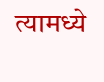त्यामध्ये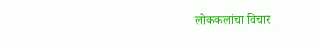लोककलांचा विचार